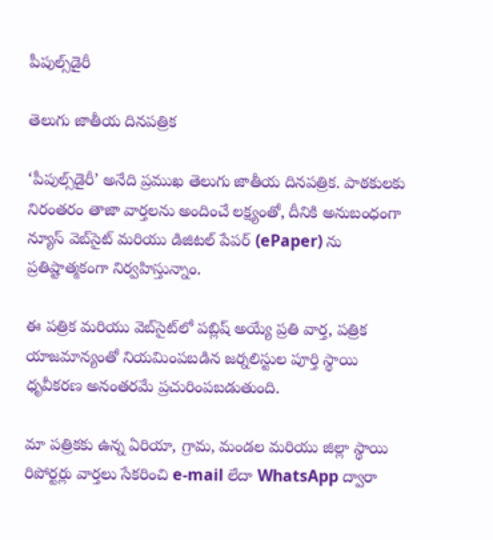పీపుల్స్‌డైరీ

తెలుగు జాతీయ దినపత్రిక

‘పీపుల్స్‌డైరీ’ అనేది ప్రముఖ తెలుగు జాతీయ దినపత్రిక. పాఠకులకు నిరంతరం తాజా వార్తలను అందించే లక్ష్యంతో, దీనికి అనుబంధంగా న్యూస్‌ వెబ్‌సైట్‌ మరియు డిజిటల్ పేపర్ (ePaper) ను ప్రతిష్టాత్మకంగా నిర్వహిస్తున్నాం.

ఈ పత్రిక మరియు వెబ్‌సైట్‌లో పబ్లిష్‌ అయ్యే ప్రతి వార్త, పత్రిక యాజమాన్యంతో నియమింపబడిన జర్నలిస్టుల పూర్తి స్థాయి ధృవీకరణ అనంతరమే ప్రచురింపబడుతుంది.

మా పత్రికకు ఉన్న ఏరియా, గ్రామ, మండల మరియు జిల్లా స్థాయి రిపోర్టర్లు వార్తలు సేకరించి e-mail లేదా WhatsApp ద్వారా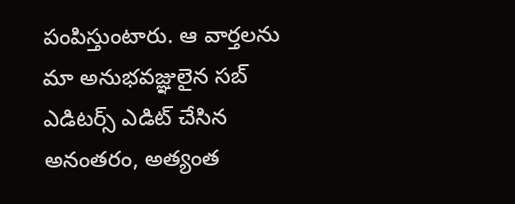పంపిస్తుంటారు. ఆ వార్తలను మా అనుభవజ్ఞులైన సబ్‌ ఎడిటర్స్‌ ఎడిట్‌ చేసిన అనంతరం, అత్యంత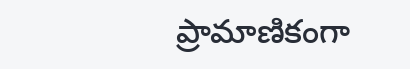ప్రామాణికంగా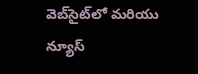వెబ్‌సైట్‌లో మరియు న్యూస్‌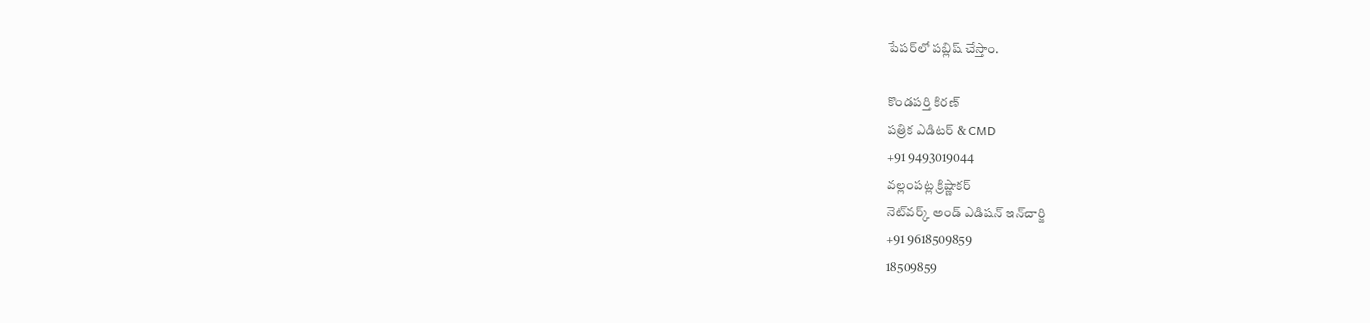పేపర్‌లో పబ్లిష్‌ చేస్తాం.

కొండపర్తి కిరణ్‌
పత్రిక ఎడిటర్‌ & CMD
+91 9493019044
వల్లంపట్ల క్రిష్ణాకర్‌
నెట్‌వర్క్‌ అండ్‌ ఎడిషన్‌ ఇన్‌చార్జి
+91 9618509859
18509859